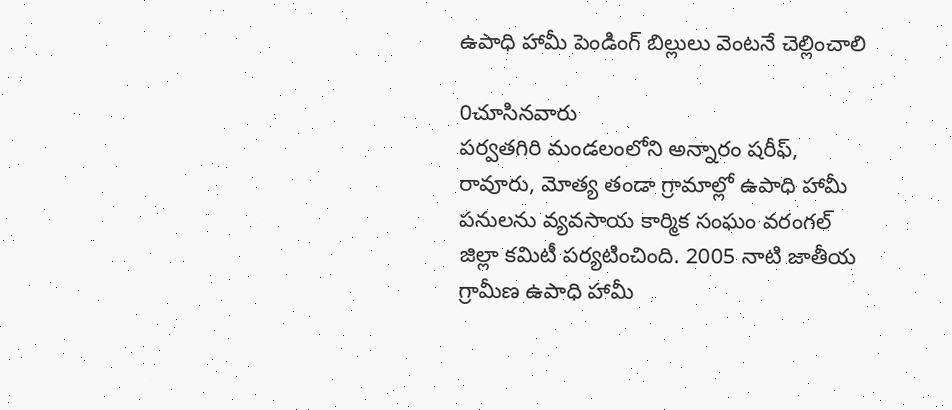ఉపాధి హామీ పెండింగ్ బిల్లులు వెంటనే చెల్లించాలి

0చూసినవారు
పర్వతగిరి మండలంలోని అన్నారం షరీఫ్, రావూరు, మోత్య తండా గ్రామాల్లో ఉపాధి హామీ పనులను వ్యవసాయ కార్మిక సంఘం వరంగల్ జిల్లా కమిటీ పర్యటించింది. 2005 నాటి జాతీయ గ్రామీణ ఉపాధి హామీ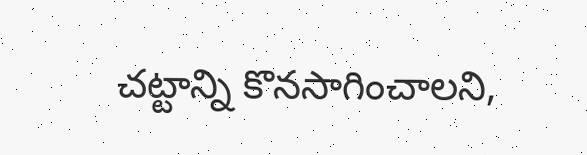చట్టాన్ని కొనసాగించాలని,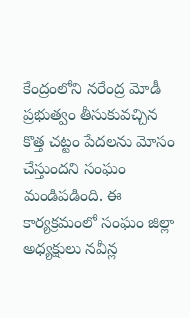కేంద్రంలోని నరేంద్ర మోడీ ప్రభుత్వం తీసుకువచ్చిన కొత్త చట్టం పేదలను మోసం చేస్తుందని సంఘం మండిపడింది. ఈ కార్యక్రమంలో సంఘం జిల్లా అధ్యక్షులు నవీన్ల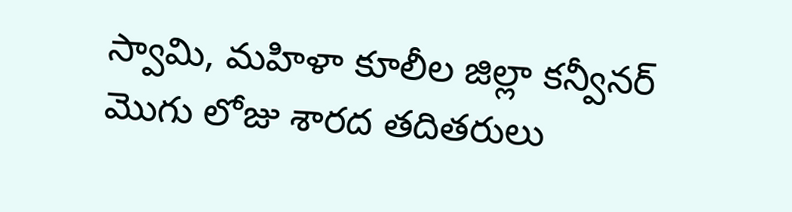స్వామి, మహిళా కూలీల జిల్లా కన్వీనర్ మొగు లోజు శారద తదితరులు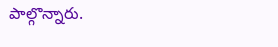పాల్గొన్నారు.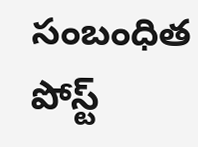సంబంధిత పోస్ట్